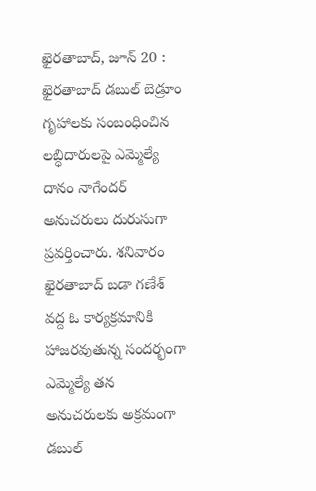ఖైరతాబాద్, జూన్ 20 : ఖైరతాబాద్ డబుల్ బెడ్రూం గృహాలకు సంబంధించిన లబ్ధిదారులపై ఎమ్మెల్యే దానం నాగేందర్ అనుచరులు దురుసుగా ప్రవర్తించారు. శనివారం ఖైరతాబాద్ బడా గణేశ్ వద్ద ఓ కార్యక్రమానికి హాజరవుతున్న సందర్భంగా ఎమ్మెల్యే తన అనుచరులకు అక్రమంగా డబుల్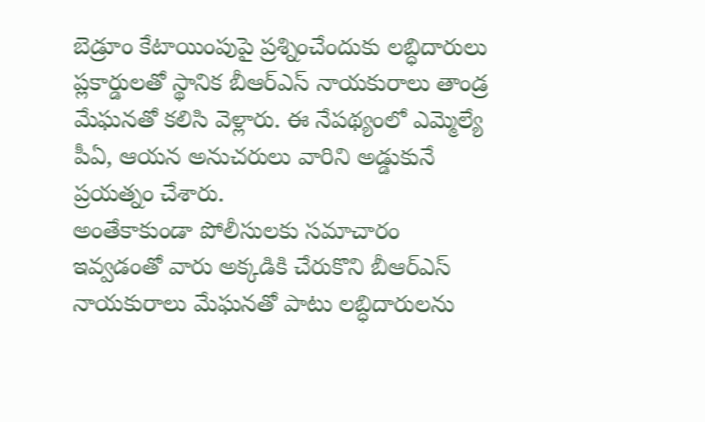బెడ్రూం కేటాయింపుపై ప్రశ్నించేందుకు లబ్ధిదారులు ప్లకార్డులతో స్థానిక బీఆర్ఎస్ నాయకురాలు తాండ్ర మేఘనతో కలిసి వెళ్లారు. ఈ నేపథ్యంలో ఎమ్మెల్యే పీఏ, ఆయన అనుచరులు వారిని అడ్డుకునే ప్రయత్నం చేశారు.
అంతేకాకుండా పోలీసులకు సమాచారం ఇవ్వడంతో వారు అక్కడికి చేరుకొని బీఆర్ఎస్ నాయకురాలు మేఘనతో పాటు లబ్ధిదారులను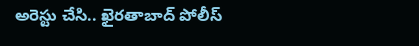అరెస్టు చేసి.. ఖైరతాబాద్ పోలీస్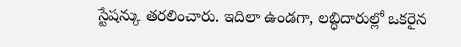స్టేషన్కు తరలించారు. ఇదిలా ఉండగా, లబ్ధిదారుల్లో ఒకరైన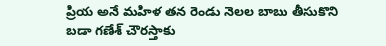ప్రియ అనే మహిళ తన రెండు నెలల బాబు తీసుకొని బడా గణేశ్ చౌరస్తాకు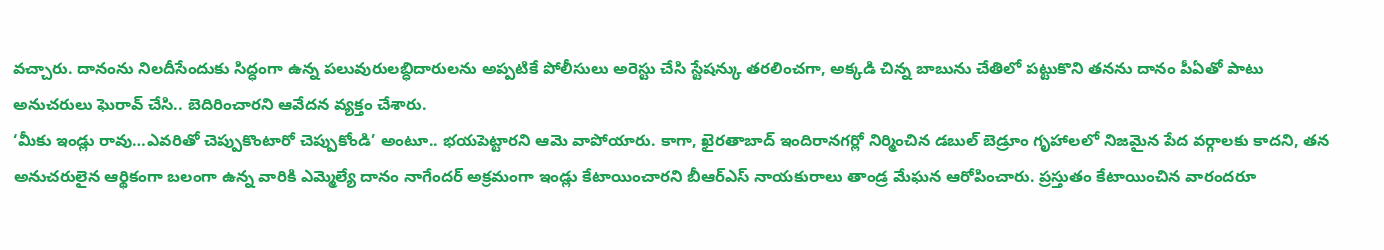వచ్చారు. దానంను నిలదీసేందుకు సిద్ధంగా ఉన్న పలువురులబ్ధిదారులను అప్పటికే పోలీసులు అరెస్టు చేసి స్టేషన్కు తరలించగా, అక్కడి చిన్న బాబును చేతిలో పట్టుకొని తనను దానం పీఏతో పాటు అనుచరులు ఘెరావ్ చేసి.. బెదిరించారని ఆవేదన వ్యక్తం చేశారు.
‘మీకు ఇండ్లు రావు…ఎవరితో చెప్పుకొంటారో చెప్పుకోండి’ అంటూ.. భయపెట్టారని ఆమె వాపోయారు. కాగా, ఖైరతాబాద్ ఇందిరానగర్లో నిర్మించిన డబుల్ బెడ్రూం గృహాలలో నిజమైన పేద వర్గాలకు కాదని, తన అనుచరులైన ఆర్థికంగా బలంగా ఉన్న వారికి ఎమ్మెల్యే దానం నాగేందర్ అక్రమంగా ఇండ్లు కేటాయించారని బీఆర్ఎస్ నాయకురాలు తాండ్ర మేఘన ఆరోపించారు. ప్రస్తుతం కేటాయించిన వారందరూ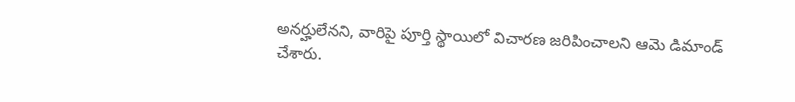అనర్హులేనని, వారిపై పూర్తి స్థాయిలో విచారణ జరిపించాలని ఆమె డిమాండ్ చేశారు.